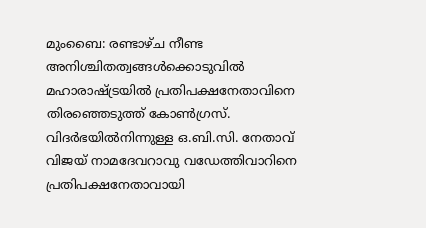മുംബൈ: രണ്ടാഴ്ച നീണ്ട അനിശ്ചിതത്വങ്ങള്‍ക്കൊടുവില്‍ മഹാരാഷ്ട്രയില്‍ പ്രതിപക്ഷനേതാവിനെ തിരഞ്ഞെടുത്ത് കോണ്‍ഗ്രസ്. വിദര്‍ഭയില്‍നിന്നുള്ള ഒ.ബി.സി. നേതാവ് വിജയ് നാമദേവറാവു വഡേത്തിവാറിനെ പ്രതിപക്ഷനേതാവായി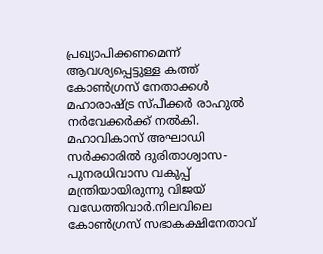പ്രഖ്യാപിക്കണമെന്ന് ആവശ്യപ്പെട്ടുള്ള കത്ത് കോണ്‍ഗ്രസ് നേതാക്കള്‍ മഹാരാഷ്ട്ര സ്പീക്കര്‍ രാഹുല്‍ നര്‍വേക്കര്‍ക്ക് നല്‍കി. മഹാവികാസ് അഘാഡി സര്‍ക്കാരില്‍ ദുരിതാശ്വാസ- പുനരധിവാസ വകുപ്പ് മന്ത്രിയായിരുന്നു വിജയ് വഡേത്തിവാര്‍.നിലവിലെ കോണ്‍ഗ്രസ് സഭാകക്ഷിനേതാവ്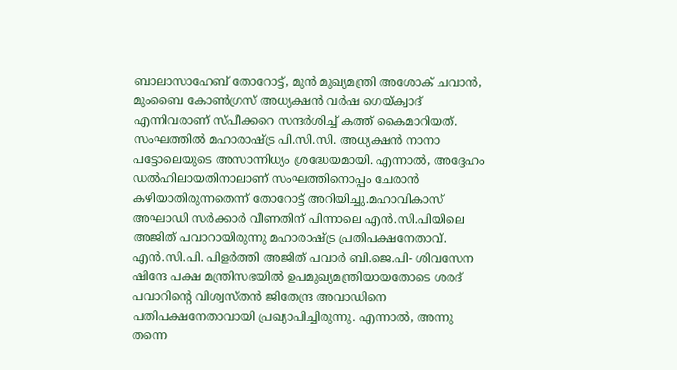ബാലാസാഹേബ് തോറോട്ട്, മുന്‍ മുഖ്യമന്ത്രി അശോക് ചവാന്‍, മുംബൈ കോണ്‍ഗ്രസ് അധ്യക്ഷന്‍ വര്‍ഷ ഗെയ്ക്വാദ് എന്നിവരാണ് സ്പീക്കറെ സന്ദര്‍ശിച്ച് കത്ത് കൈമാറിയത്. സംഘത്തില്‍ മഹാരാഷ്ട്ര പി.സി.സി. അധ്യക്ഷന്‍ നാനാ പട്ടോലെയുടെ അസാന്നിധ്യം ശ്രദ്ധേയമായി. എന്നാല്‍, അദ്ദേഹം ഡല്‍ഹിലായതിനാലാണ് സംഘത്തിനൊപ്പം ചേരാന്‍ കഴിയാതിരുന്നതെന്ന് തോറോട്ട് അറിയിച്ചു.മഹാവികാസ് അഘാഡി സര്‍ക്കാര്‍ വീണതിന് പിന്നാലെ എന്‍.സി.പിയിലെ അജിത് പവാറായിരുന്നു മഹാരാഷ്ട്ര പ്രതിപക്ഷനേതാവ്. എന്‍.സി.പി. പിളര്‍ത്തി അജിത് പവാര്‍ ബി.ജെ.പി- ശിവസേന ഷിന്ദേ പക്ഷ മന്ത്രിസഭയില്‍ ഉപമുഖ്യമന്ത്രിയായതോടെ ശരദ് പവാറിന്റെ വിശ്വസ്തന്‍ ജിതേന്ദ്ര അവാഡിനെ പതിപക്ഷനേതാവായി പ്രഖ്യാപിച്ചിരുന്നു. എന്നാല്‍, അന്നു തന്നെ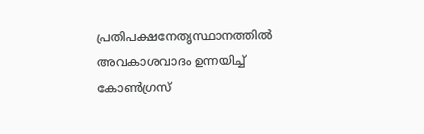പ്രതിപക്ഷനേതൃസ്ഥാനത്തില്‍ അവകാശവാദം ഉന്നയിച്ച് കോണ്‍ഗ്രസ്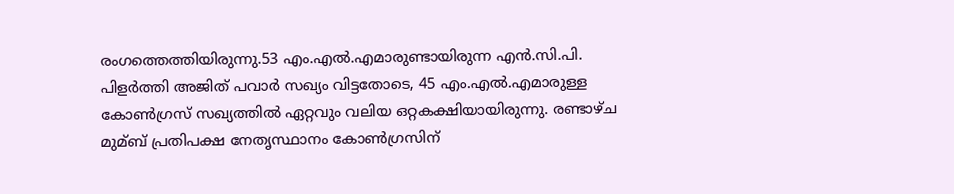രംഗത്തെത്തിയിരുന്നു.53 എം.എല്‍.എമാരുണ്ടായിരുന്ന എന്‍.സി.പി. പിളര്‍ത്തി അജിത് പവാര്‍ സഖ്യം വിട്ടതോടെ, 45 എം.എല്‍.എമാരുള്ള കോണ്‍ഗ്രസ് സഖ്യത്തില്‍ ഏറ്റവും വലിയ ഒറ്റകക്ഷിയായിരുന്നു. രണ്ടാഴ്ച മുമ്ബ് പ്രതിപക്ഷ നേതൃസ്ഥാനം കോണ്‍ഗ്രസിന്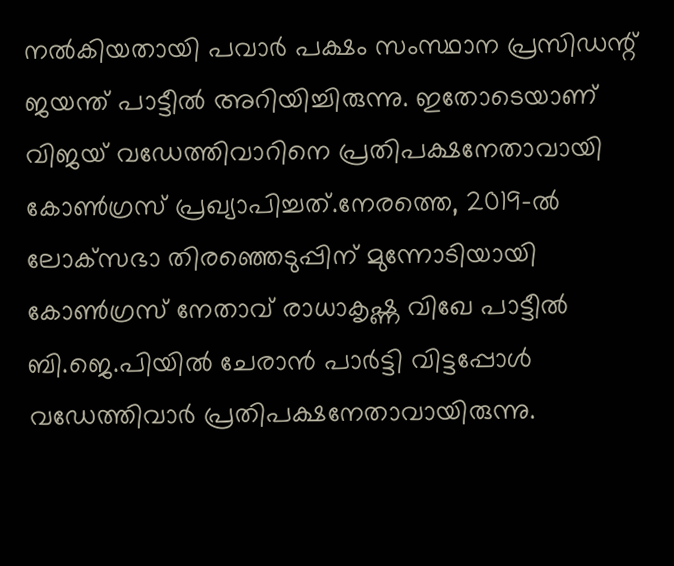നല്‍കിയതായി പവാര്‍ പക്ഷം സംസ്ഥാന പ്രസിഡന്റ് ജയന്ത് പാട്ടീല്‍ അറിയിച്ചിരുന്നു. ഇതോടെയാണ് വിജയ് വഡേത്തിവാറിനെ പ്രതിപക്ഷനേതാവായി കോണ്‍ഗ്രസ് പ്രഖ്യാപിച്ചത്.നേരത്തെ, 2019-ല്‍ ലോക്‌സഭാ തിരഞ്ഞെടുപ്പിന് മുന്നോടിയായി കോണ്‍ഗ്രസ് നേതാവ് രാധാകൃഷ്ണ വിഖേ പാട്ടീല്‍ ബി.ജെ.പിയില്‍ ചേരാന്‍ പാര്‍ട്ടി വിട്ടപ്പോള്‍ വഡേത്തിവാര്‍ പ്രതിപക്ഷനേതാവായിരുന്നു.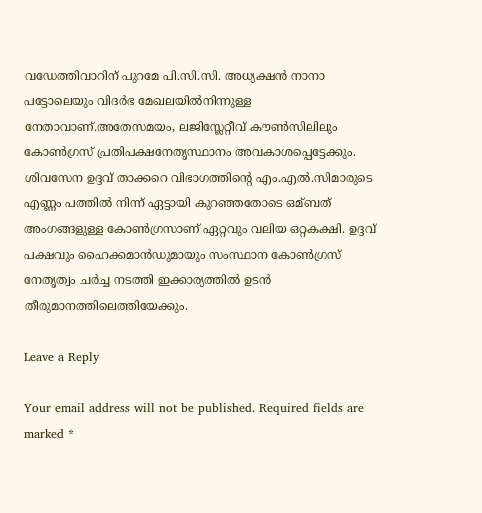വഡേത്തിവാറിന് പുറമേ പി.സി.സി. അധ്യക്ഷന്‍ നാനാ പട്ടോലെയും വിദര്‍ഭ മേഖലയില്‍നിന്നുള്ള നേതാവാണ്.അതേസമയം, ലജിസ്ലേറ്റീവ് കൗണ്‍സിലിലും കോണ്‍ഗ്രസ് പ്രതിപക്ഷനേതൃസ്ഥാനം അവകാശപ്പെട്ടേക്കും. ശിവസേന ഉദ്ദവ് താക്കറെ വിഭാഗത്തിന്റെ എം.എല്‍.സിമാരുടെ എണ്ണം പത്തില്‍ നിന്ന് ഏട്ടായി കുറഞ്ഞതോടെ ഒമ്ബത് അംഗങ്ങളുള്ള കോണ്‍ഗ്രസാണ് ഏറ്റവും വലിയ ഒറ്റകക്ഷി. ഉദ്ദവ് പക്ഷവും ഹൈക്കമാന്‍ഡുമായും സംസ്ഥാന കോണ്‍ഗ്രസ് നേതൃത്വം ചര്‍ച്ച നടത്തി ഇക്കാര്യത്തില്‍ ഉടന്‍ തീരുമാനത്തിലെത്തിയേക്കും.

Leave a Reply

Your email address will not be published. Required fields are marked *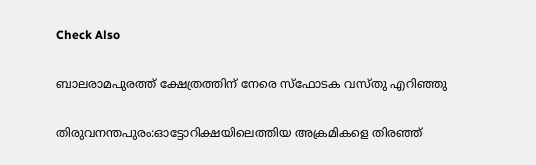Check Also

ബാലരാമപുരത്ത് ക്ഷേത്രത്തിന് നേരെ സ്‌ഫോടക വസ്തു എറിഞ്ഞു

തിരുവനന്തപുരം:ഓട്ടോറിക്ഷയിലെത്തിയ അക്രമികളെ തിരഞ്ഞ്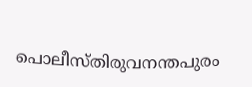പൊലീസ്തിരുവനന്തപുരം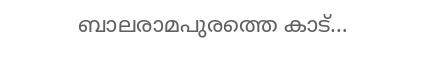ബാലരാമപുരത്തെ കാട്…